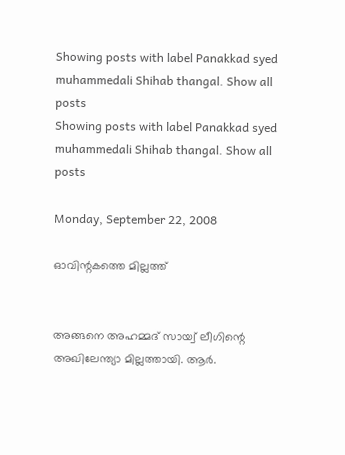Showing posts with label Panakkad syed muhammedali Shihab thangal. Show all posts
Showing posts with label Panakkad syed muhammedali Shihab thangal. Show all posts

Monday, September 22, 2008

ഓവിന്റകത്തെ മില്ലത്ത്


അങ്ങനെ അഹമ്മദ് സായ്വ് ലീഗിന്റെ അഖിലേന്ത്യാ മില്ലത്തായി. ആര്‍.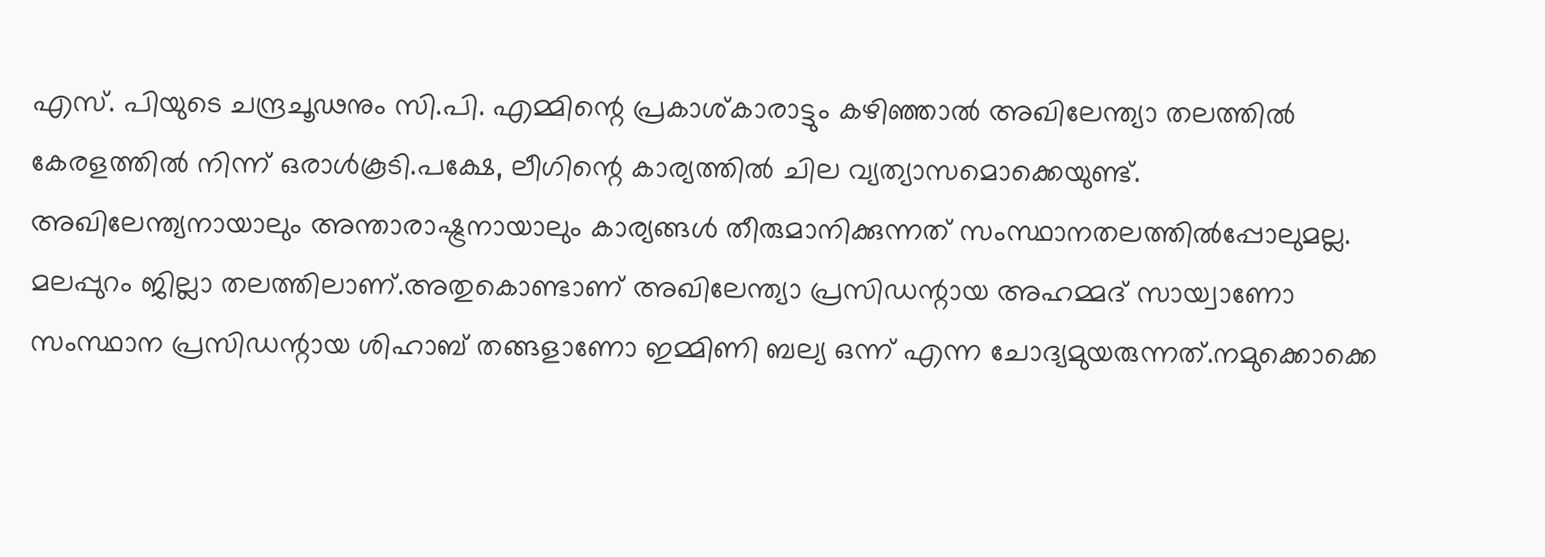എസ്. പിയുടെ ചന്ദ്രചൂഢനും സി.പി. എമ്മിന്റെ പ്രകാശ്കാരാട്ടും കഴിഞ്ഞാല്‍ അഖിലേന്ത്യാ തലത്തില്‍ കേരളത്തില്‍ നിന്ന് ഒരാള്‍കൂടി.പക്ഷേ, ലീഗിന്റെ കാര്യത്തില്‍ ചില വ്യത്യാസമൊക്കെയുണ്ട്. അഖിലേന്ത്യനായാലും അന്താരാഷ്ട്രനായാലും കാര്യങ്ങള്‍ തീരുമാനിക്കുന്നത് സംസ്ഥാനതലത്തില്‍പ്പോലുമല്ല. മലപ്പുറം ജില്ലാ തലത്തിലാണ്.അതുകൊണ്ടാണ് അഖിലേന്ത്യാ പ്രസിഡന്റായ അഹമ്മദ് സായ്വാണോ സംസ്ഥാന പ്രസിഡന്റായ ശിഹാബ് തങ്ങളാണോ ഇമ്മിണി ബല്യ ഒന്ന് എന്ന ചോദ്യമുയരുന്നത്.നമുക്കൊക്കെ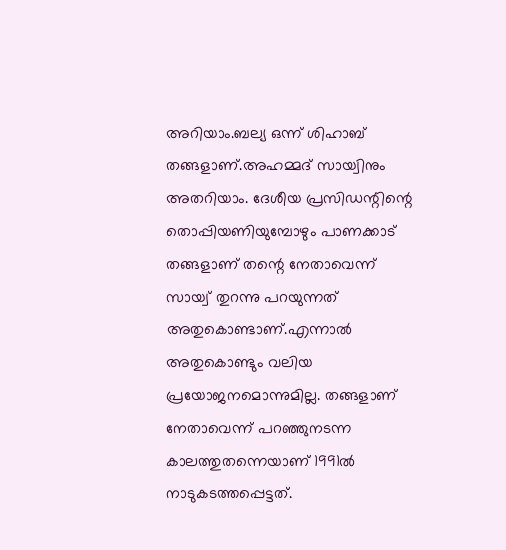അറിയാം.ബല്യ ഒന്ന് ശിഹാബ് തങ്ങളാണ്.അഹമ്മദ് സായ്വിനും അതറിയാം. ദേശീയ പ്രസിഡന്റിന്റെ തൊപ്പിയണിയുമ്പോഴും പാണക്കാട് തങ്ങളാണ് തന്റെ നേതാവെന്ന് സായ്വ് തുറന്നു പറയുന്നത് അതുകൊണ്ടാണ്.എന്നാല്‍ അതുകൊണ്ടും വലിയ പ്രയോജനമൊന്നുമില്ല. തങ്ങളാണ് നേതാവെന്ന് പറഞ്ഞുനടന്ന കാലത്തുതന്നെയാണ് 1991ല്‍ നാടുകടത്തപ്പെട്ടത്.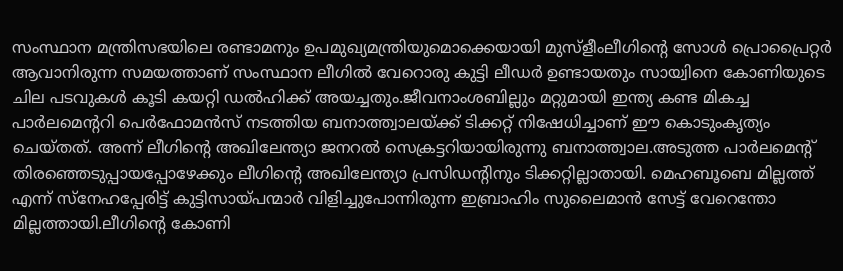സംസ്ഥാന മന്ത്രിസഭയിലെ രണ്ടാമനും ഉപമുഖ്യമന്ത്രിയുമൊക്കെയായി മുസ്ളീംലീഗിന്റെ സോള്‍ പ്രൊപ്രൈറ്റര്‍ ആവാനിരുന്ന സമയത്താണ് സംസ്ഥാന ലീഗില്‍ വേറൊരു കുട്ടി ലീഡര്‍ ഉണ്ടായതും സായ്വിനെ കോണിയുടെ ചില പടവുകള്‍ കൂടി കയറ്റി ഡല്‍ഹിക്ക് അയച്ചതും.ജീവനാംശബില്ലും മറ്റുമായി ഇന്ത്യ കണ്ട മികച്ച പാര്‍ലമെന്ററി പെര്‍ഫോമന്‍സ് നടത്തിയ ബനാത്ത്വാലയ്ക്ക് ടിക്കറ്റ് നിഷേധിച്ചാണ് ഈ കൊടുംകൃത്യം ചെയ്തത്. അന്ന് ലീഗിന്റെ അഖിലേന്ത്യാ ജനറല്‍ സെക്രട്ടറിയായിരുന്നു ബനാത്ത്വാല.അടുത്ത പാര്‍ലമെന്റ് തിരഞ്ഞെടുപ്പായപ്പോഴേക്കും ലീഗിന്റെ അഖിലേന്ത്യാ പ്രസിഡന്റിനും ടിക്കറ്റില്ലാതായി. മെഹബൂബെ മില്ലത്ത് എന്ന് സ്നേഹപ്പേരിട്ട് കുട്ടിസായ്പന്മാര്‍ വിളിച്ചുപോന്നിരുന്ന ഇബ്രാഹിം സുലൈമാന്‍ സേട്ട് വേറെന്തോ മില്ലത്തായി.ലീഗിന്റെ കോണി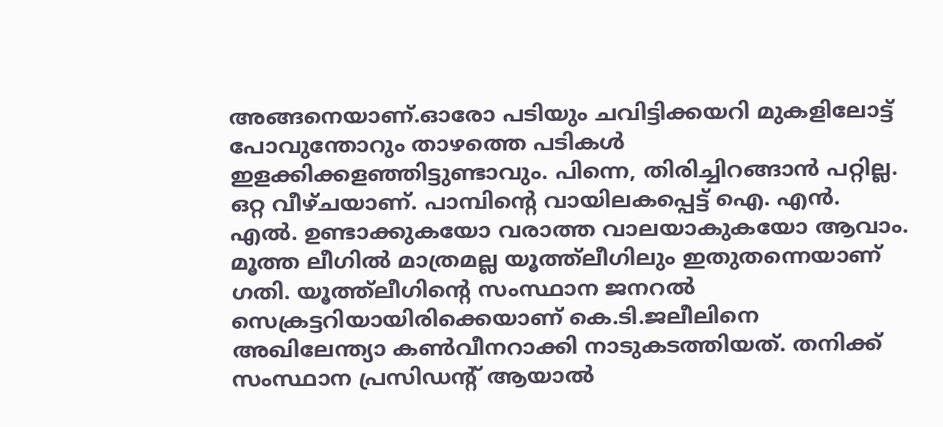അങ്ങനെയാണ്.ഓരോ പടിയും ചവിട്ടിക്കയറി മുകളിലോട്ട് പോവുന്തോറും താഴത്തെ പടികള്‍ ഇളക്കിക്കളഞ്ഞിട്ടുണ്ടാവും. പിന്നെ, തിരിച്ചിറങ്ങാന്‍ പറ്റില്ല. ഒറ്റ വീഴ്ചയാണ്. പാമ്പിന്റെ വായിലകപ്പെട്ട് ഐ. എന്‍. എല്‍. ഉണ്ടാക്കുകയോ വരാത്ത വാലയാകുകയോ ആവാം. മൂത്ത ലീഗില്‍ മാത്രമല്ല യൂത്ത്ലീഗിലും ഇതുതന്നെയാണ് ഗതി. യൂത്ത്ലീഗിന്റെ സംസ്ഥാന ജനറല്‍ സെക്രട്ടറിയായിരിക്കെയാണ് കെ.ടി.ജലീലിനെ അഖിലേന്ത്യാ കണ്‍വീനറാക്കി നാടുകടത്തിയത്. തനിക്ക് സംസ്ഥാന പ്രസിഡന്റ് ആയാല്‍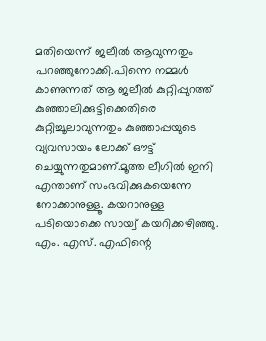മതിയെന്ന് ജലീല്‍ ആവുന്നതും പറഞ്ഞുനോക്കി.പിന്നെ നമ്മള്‍ കാണുന്നത് ആ ജലീല്‍ കുറ്റിപ്പുറത്ത് കുഞ്ഞാലിക്കുട്ടിക്കെതിരെ കുറ്റിച്ചൂലാവുന്നതും കുഞ്ഞാപ്പയുടെ വ്യവസായം ലോക്ക് ഔട്ട് ചെയ്യുന്നതുമാണ്.മൂത്ത ലീഗില്‍ ഇനി എന്താണ് സംഭവിക്കുകയെന്നേ നോക്കാനുള്ളൂ. കയറാനുള്ള പടിയൊക്കെ സായ്വ് കയറിക്കഴിഞ്ഞു. എം. എസ്. എഫിന്റെ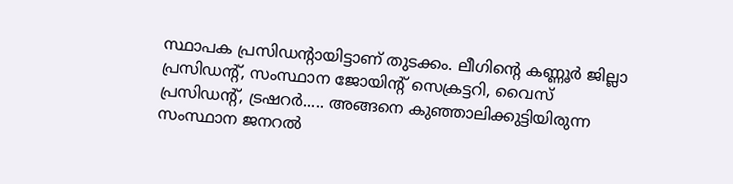സ്ഥാപക പ്രസിഡന്റായിട്ടാണ് തുടക്കം. ലീഗിന്റെ കണ്ണൂര്‍ ജില്ലാ പ്രസിഡന്റ്, സംസ്ഥാന ജോയിന്റ് സെക്രട്ടറി, വൈസ് പ്രസിഡന്റ്, ട്രഷറര്‍..... അങ്ങനെ കുഞ്ഞാലിക്കുട്ടിയിരുന്ന സംസ്ഥാന ജനറല്‍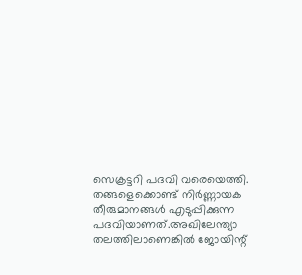സെക്രട്ടറി പദവി വരെയെത്തി. തങ്ങളെക്കൊണ്ട് നിര്‍ണ്ണായക തീരുമാനങ്ങള്‍ എടുപ്പിക്കുന്ന പദവിയാണത്.അഖിലേന്ത്യാ തലത്തിലാണെങ്കില്‍ ജോയിന്റ്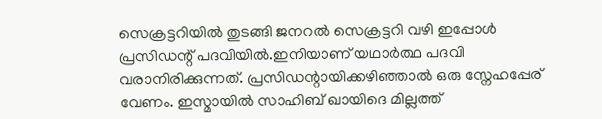സെക്രട്ടറിയില്‍ തുടങ്ങി ജനറല്‍ സെക്രട്ടറി വഴി ഇപ്പോള്‍ പ്രസിഡന്റ് പദവിയില്‍.ഇനിയാണ് യഥാര്‍ത്ഥ പദവി വരാനിരിക്കുന്നത്. പ്രസിഡന്റായിക്കഴിഞ്ഞാല്‍ ഒരു സ്നേഹപ്പേര് വേണം. ഇസ്മായില്‍ സാഹിബ് ഖായിദെ മില്ലത്ത്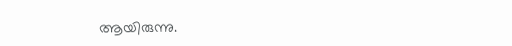ആയിരുന്നു.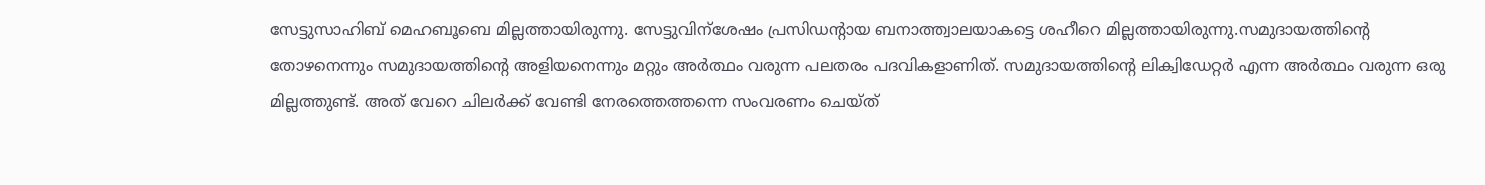സേട്ടുസാഹിബ് മെഹബൂബെ മില്ലത്തായിരുന്നു. സേട്ടുവിന്ശേഷം പ്രസിഡന്റായ ബനാത്ത്വാലയാകട്ടെ ശഹീറെ മില്ലത്തായിരുന്നു.സമുദായത്തിന്റെ തോഴനെന്നും സമുദായത്തിന്റെ അളിയനെന്നും മറ്റും അര്‍ത്ഥം വരുന്ന പലതരം പദവികളാണിത്. സമുദായത്തിന്റെ ലിക്വിഡേറ്റര്‍ എന്ന അര്‍ത്ഥം വരുന്ന ഒരു മില്ലത്തുണ്ട്. അത് വേറെ ചിലര്‍ക്ക് വേണ്ടി നേരത്തെത്തന്നെ സംവരണം ചെയ്ത്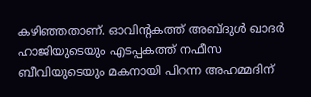കഴിഞ്ഞതാണ്. ഓവിന്റകത്ത് അബ്ദുള്‍ ഖാദര്‍ ഹാജിയുടെയും എടപ്പകത്ത് നഫീസ ബീവിയുടെയും മകനായി പിറന്ന അഹമ്മദിന്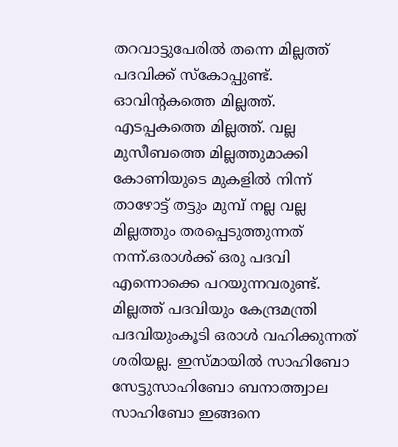തറവാട്ടുപേരില്‍ തന്നെ മില്ലത്ത് പദവിക്ക് സ്കോപ്പുണ്ട്. ഓവിന്റകത്തെ മില്ലത്ത്. എടപ്പകത്തെ മില്ലത്ത്. വല്ല മുസീബത്തെ മില്ലത്തുമാക്കി കോണിയുടെ മുകളില്‍ നിന്ന് താഴോട്ട് തട്ടും മുമ്പ് നല്ല വല്ല മില്ലത്തും തരപ്പെടുത്തുന്നത് നന്ന്.ഒരാള്‍ക്ക് ഒരു പദവി എന്നൊക്കെ പറയുന്നവരുണ്ട്. മില്ലത്ത് പദവിയും കേന്ദ്രമന്ത്രി പദവിയുംകൂടി ഒരാള്‍ വഹിക്കുന്നത് ശരിയല്ല. ഇസ്മായില്‍ സാഹിബോ സേട്ടുസാഹിബോ ബനാത്ത്വാല സാഹിബോ ഇങ്ങനെ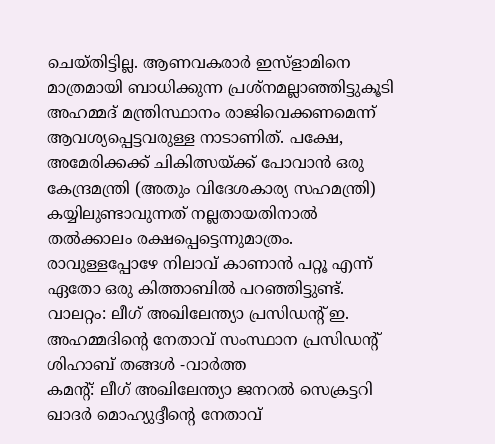ചെയ്തിട്ടില്ല. ആണവകരാര്‍ ഇസ്ളാമിനെ മാത്രമായി ബാധിക്കുന്ന പ്രശ്നമല്ലാഞ്ഞിട്ടുകൂടി അഹമ്മദ് മന്ത്രിസ്ഥാനം രാജിവെക്കണമെന്ന് ആവശ്യപ്പെട്ടവരുള്ള നാടാണിത്. പക്ഷേ, അമേരിക്കക്ക് ചികിത്സയ്ക്ക് പോവാന്‍ ഒരു കേന്ദ്രമന്ത്രി (അതും വിദേശകാര്യ സഹമന്ത്രി) കയ്യിലുണ്ടാവുന്നത് നല്ലതായതിനാല്‍ തല്‍ക്കാലം രക്ഷപ്പെട്ടെന്നുമാത്രം. രാവുള്ളപ്പോഴേ നിലാവ് കാണാന്‍ പറ്റൂ എന്ന് ഏതോ ഒരു കിത്താബില്‍ പറഞ്ഞിട്ടുണ്ട്.
വാലറ്റം: ലീഗ് അഖിലേന്ത്യാ പ്രസിഡന്റ് ഇ. അഹമ്മദിന്റെ നേതാവ് സംസ്ഥാന പ്രസിഡന്റ് ശിഹാബ് തങ്ങള്‍ -വാര്‍ത്ത
കമന്റ്: ലീഗ് അഖിലേന്ത്യാ ജനറല്‍ സെക്രട്ടറി ഖാദര്‍ മൊഹ്യുദ്ദീന്റെ നേതാവ്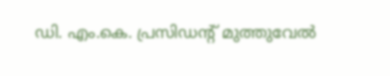ഡി. എം.കെ. പ്രസിഡന്റ് മുത്തുവേല്‍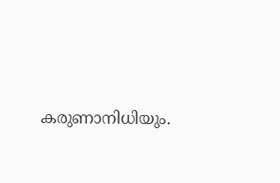കരുണാനിധിയും.